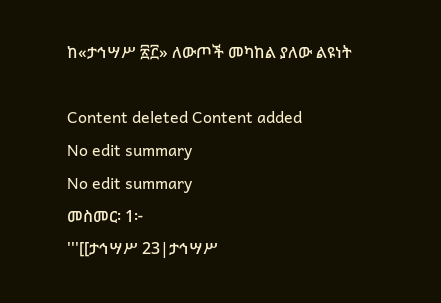ከ«ታኅሣሥ ፳፫» ለውጦች መካከል ያለው ልዩነት

Content deleted Content added
No edit summary
No edit summary
መስመር፡ 1፦
'''[[ታኅሣሥ 23|ታኅሣሥ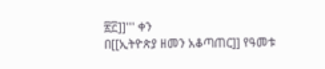፳፫]]''' ቀን
በ[[ኢትዮጵያ ዘመን አቆጣጠር]] የዓመቱ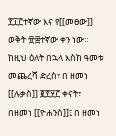፻፲፫ተኛው እና የ[[መፀው]] ወቅት ፹፰ተኛው ቀን ነው። ከዚህ ዕለት በኋላ እስከ ዓመቱ መጨረሻ ድረስ፣ በ ዘመነ [[ሉቃስ]] ፪፻፶፫ ቀናት፣ በዘመነ [[ዮሐንስ]]፤ በ ዘመነ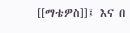[[ማቴዎስ]]፤ እና በ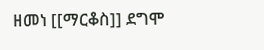ዘመነ [[ማርቆስ]] ደግሞ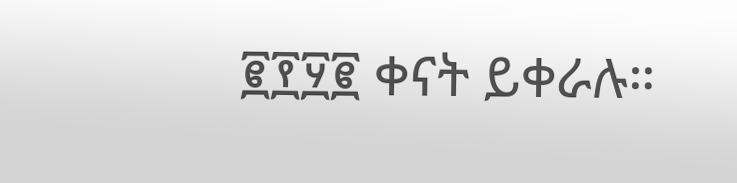፪፻፶፪ ቀናት ይቀራሉ።